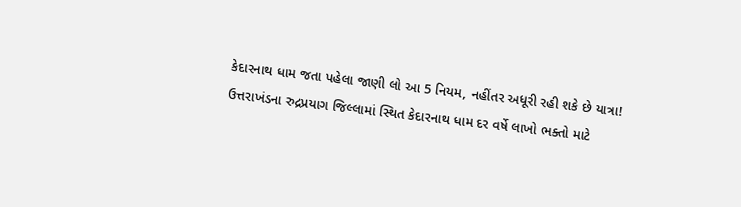કેદારનાથ ધામ જતા પહેલા જાણી લો આ 5 નિયમ, નહીંતર અધૂરી રહી શકે છે યાત્રા!
ઉત્તરાખંડના રુદ્રપ્રયાગ જિલ્લામાં સ્થિત કેદારનાથ ધામ દર વર્ષે લાખો ભક્તો માટે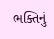ભક્તિનું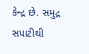કેન્દ્ર છે. સમુદ્ર સપાટીથી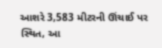આશરે 3,583 મીટરની ઊંચાઈ પર સ્થિત, આ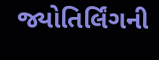જ્યોતિર્લિંગની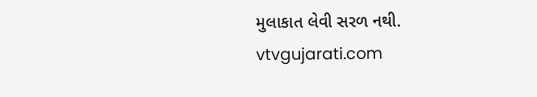મુલાકાત લેવી સરળ નથી.
vtvgujarati.com